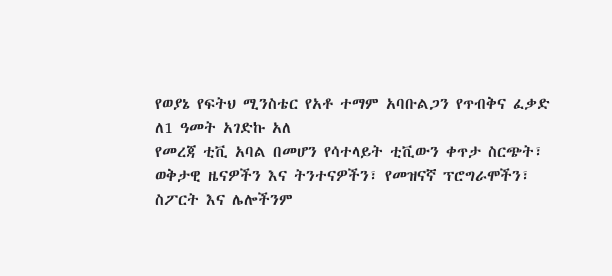የወያኔ የፍትህ ሚንስቴር የአቶ ተማም አባቡልጋን የጥብቅና ፈቃድ ለ1 ዓመት አገድኩ አለ
የመረጃ ቲቪ አባል በመሆን የሳተላይት ቲቪውን ቀጥታ ስርጭት፣ ወቅታዊ ዜናዎችን እና ትንተናዎችን፣ የመዝናኛ ፕሮግራሞችን፣ ስፖርት እና ሌሎችንም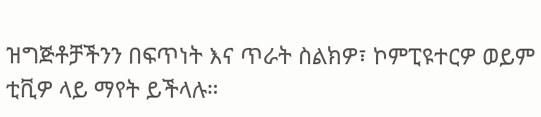ዝግጅቶቻችንን በፍጥነት እና ጥራት ስልክዎ፣ ኮምፒዩተርዎ ወይም ቲቪዎ ላይ ማየት ይችላሉ።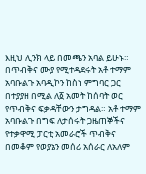እዚህ ሊንክ ላይ በመጫን አባል ይሁኑ።
በጥብቅና ሙያ የሚተዳደሩት አቶ ተማም አባቡልጉ አባዲኮን ከስነ ምግባር ጋር በተያያዘ በሚል ለ፩ አመት ከሰባት ወር የጥብቅና ፍቃዳቸውን ታግዳል። አቶ ተማም አባቡልጉ በግፍ ለታሰሩት ጋዜጠኞችና የተቃዋሚ ፓርቲ አመራሮች ጥብቅና በመቆም የወያኔን መሰሪ አሰራር ለአለም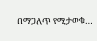በማጋለጥ የሚታወቁ…